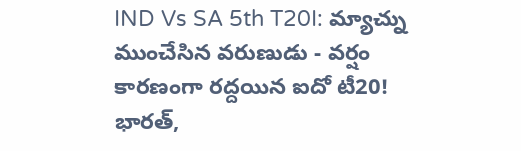IND Vs SA 5th T20I: మ్యాచ్ను ముంచేసిన వరుణుడు - వర్షం కారణంగా రద్దయిన ఐదో టీ20!
భారత్,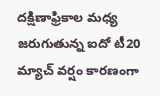దక్షిణాఫ్రికాల మధ్య జరుగుతున్న ఐదో టీ20 మ్యాచ్ వర్షం కారణంగా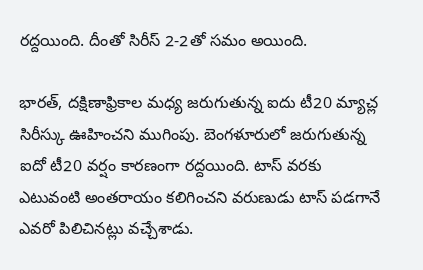రద్దయింది. దీంతో సిరీస్ 2-2తో సమం అయింది.

భారత్, దక్షిణాఫ్రికాల మధ్య జరుగుతున్న ఐదు టీ20 మ్యాచ్ల సిరీస్కు ఊహించని ముగింపు. బెంగళూరులో జరుగుతున్న ఐదో టీ20 వర్షం కారణంగా రద్దయింది. టాస్ వరకు ఎటువంటి అంతరాయం కలిగించని వరుణుడు టాస్ పడగానే ఎవరో పిలిచినట్లు వచ్చేశాడు.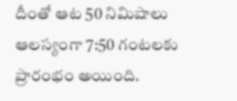దీంతో ఆట 50 నిమిషాలు ఆలస్యంగా 7:50 గంటలకు ప్రారంభం అయింది.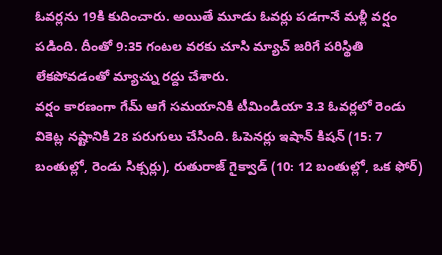ఓవర్లను 19కి కుదించారు. అయితే మూడు ఓవర్లు పడగానే మళ్లీ వర్షం పడింది. దీంతో 9:35 గంటల వరకు చూసి మ్యాచ్ జరిగే పరిస్థితి లేకపోవడంతో మ్యాచ్ను రద్దు చేశారు.
వర్షం కారణంగా గేమ్ ఆగే సమయానికి టీమిండియా 3.3 ఓవర్లలో రెండు వికెట్ల నష్టానికి 28 పరుగులు చేసింది. ఓపెనర్లు ఇషాన్ కిషన్ (15: 7 బంతుల్లో, రెండు సిక్సర్లు), రుతురాజ్ గైక్వాడ్ (10: 12 బంతుల్లో, ఒక ఫోర్)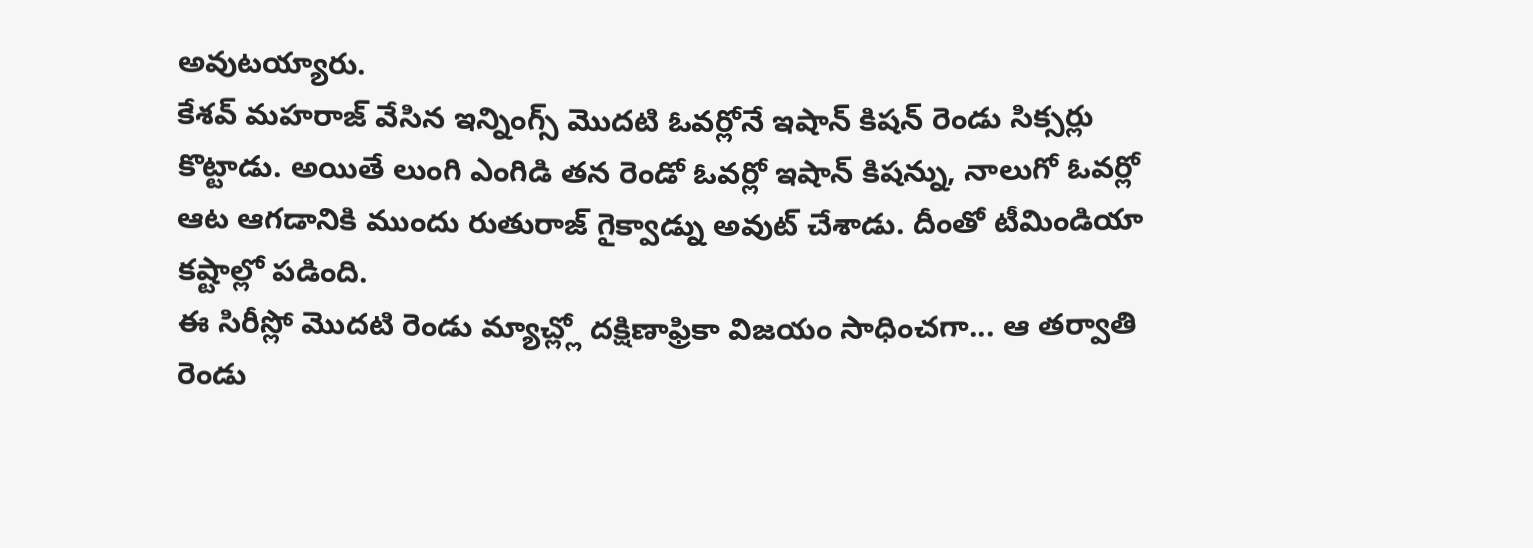అవుటయ్యారు.
కేశవ్ మహరాజ్ వేసిన ఇన్నింగ్స్ మొదటి ఓవర్లోనే ఇషాన్ కిషన్ రెండు సిక్సర్లు కొట్టాడు. అయితే లుంగి ఎంగిడి తన రెండో ఓవర్లో ఇషాన్ కిషన్ను, నాలుగో ఓవర్లో ఆట ఆగడానికి ముందు రుతురాజ్ గైక్వాడ్ను అవుట్ చేశాడు. దీంతో టీమిండియా కష్టాల్లో పడింది.
ఈ సిరీస్లో మొదటి రెండు మ్యాచ్ల్లో దక్షిణాఫ్రికా విజయం సాధించగా... ఆ తర్వాతి రెండు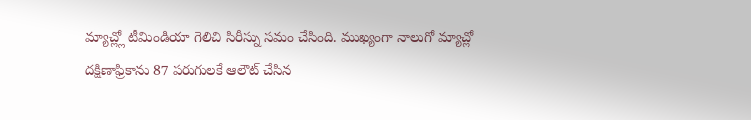మ్యాచ్ల్లో టీమిండియా గెలిచి సిరీస్ను సమం చేసింది. ముఖ్యంగా నాలుగో మ్యాచ్లో దక్షిణాఫ్రికాను 87 పరుగులకే ఆలౌట్ చేసిన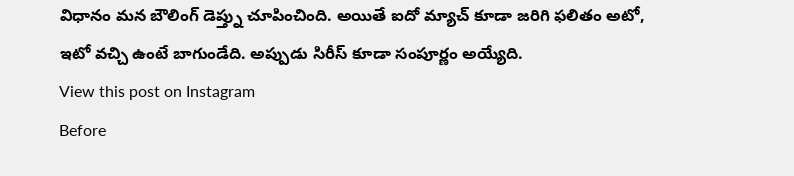విధానం మన బౌలింగ్ డెప్త్ను చూపించింది. అయితే ఐదో మ్యాచ్ కూడా జరిగి ఫలితం అటో, ఇటో వచ్చి ఉంటే బాగుండేది. అప్పుడు సిరీస్ కూడా సంపూర్ణం అయ్యేది.
View this post on Instagram
Before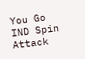You Go
IND Spin Attack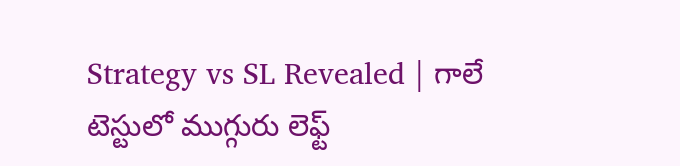Strategy vs SL Revealed | గాలే టెస్టులో ముగ్గురు లెఫ్ట్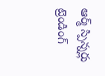ఆర్మ్ స్పిన్నర్లు
ట్రెండింగ్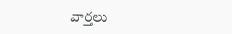వార్తలు